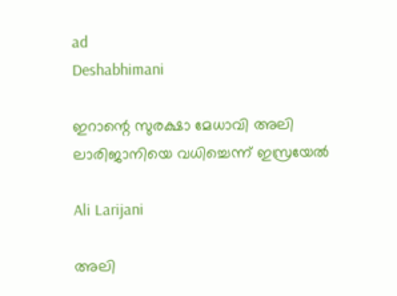ad
Deshabhimani

ഇറാന്റെ സുരക്ഷാ മേധാവി അലി ലാരിജാനിയെ വധിച്ചെന്ന് ഇസ്രയേൽ

Ali Larijani

അലി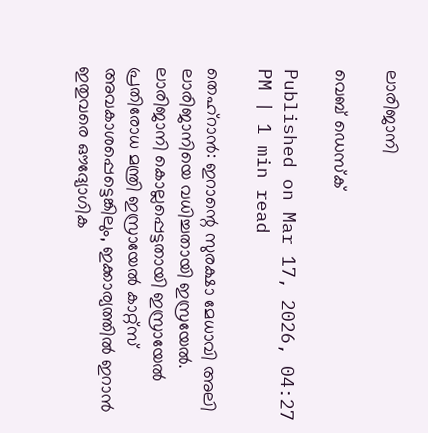ലാരിജാനി

വെബ് ഡെസ്ക്

Published on Mar 17, 2026, 04:27 PM | 1 min read

തെഹ്റാൻ: ഇറാന്റെ സുരക്ഷാ മേധാവി അലി ലാരിജാനിയെ വധിച്ചതായി ഇസ്രയേൽ. ലാരിജാനി കൊല്ലപ്പെട്ടതായി ഇസ്രായേൽ പ്രതിരോധ മന്ത്രി ഇസ്രായേൽ കാറ്റ്‌സ് അവകാശപ്പെട്ടെങ്കിലും, ഇക്കാര്യത്തിൽ ഇറാൻ ഇതുവരെ ഔദ്യോഗിക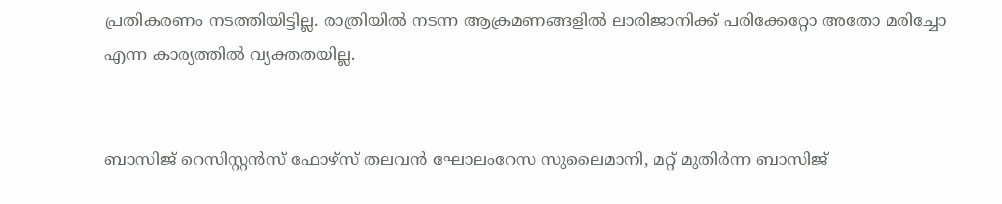പ്രതികരണം നടത്തിയിട്ടില്ല. രാത്രിയിൽ നടന്ന ആക്രമണങ്ങളിൽ ലാരിജാനിക്ക് പരിക്കേറ്റോ അതോ മരിച്ചോ എന്ന കാര്യത്തിൽ വ്യക്തതയില്ല.


ബാസിജ് റെസിസ്റ്റൻസ് ഫോഴ്‌സ് തലവൻ ഘോലംറേസ സുലൈമാനി, മറ്റ് മുതിർന്ന ബാസിജ്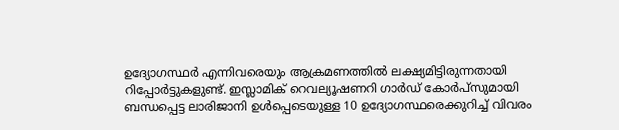ഉദ്യോഗസ്ഥർ എന്നിവരെയും ആക്രമണത്തിൽ ലക്ഷ്യമിട്ടിരുന്നതായി റിപ്പോർട്ടുകളുണ്ട്. ഇസ്ലാമിക് റെവല്യൂഷണറി ഗാർഡ് കോർപ്‌സുമായി ബന്ധപ്പെട്ട ലാരിജാനി ഉൾപ്പെടെയുള്ള 10 ഉദ്യോഗസ്ഥരെക്കുറിച്ച് വിവരം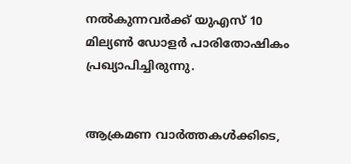നൽകുന്നവർക്ക് യുഎസ് 10 മില്യൺ ഡോളർ പാരിതോഷികം പ്രഖ്യാപിച്ചിരുന്നു.


ആക്രമണ വാർത്തകൾക്കിടെ,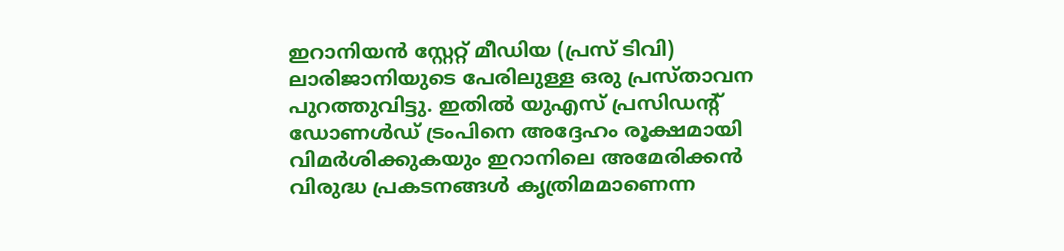ഇറാനിയൻ സ്റ്റേറ്റ് മീഡിയ (പ്രസ് ടിവി) ലാരിജാനിയുടെ പേരിലുള്ള ഒരു പ്രസ്താവന പുറത്തുവിട്ടു. ഇതിൽ യുഎസ് പ്രസിഡന്റ് ഡോണൾഡ് ട്രംപിനെ അദ്ദേഹം രൂക്ഷമായി വിമർശിക്കുകയും ഇറാനിലെ അമേരിക്കൻ വിരുദ്ധ പ്രകടനങ്ങൾ കൃത്രിമമാണെന്ന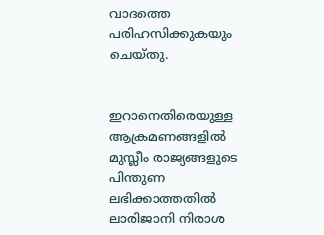വാദത്തെ പരിഹസിക്കുകയും ചെയ്തു.


ഇറാനെതിരെയുള്ള ആക്രമണങ്ങളിൽ മുസ്ലീം രാജ്യങ്ങളുടെ പിന്തുണ ലഭിക്കാത്തതിൽ ലാരിജാനി നിരാശ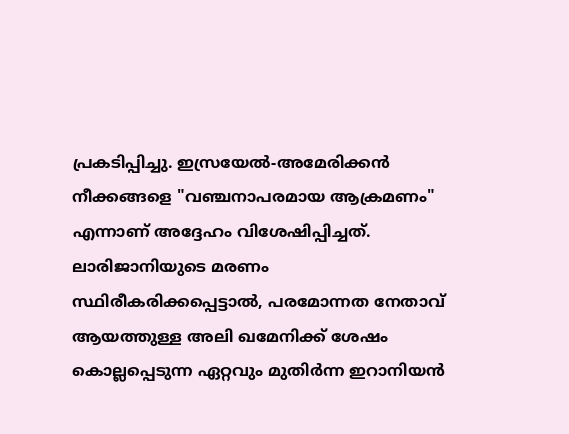പ്രകടിപ്പിച്ചു. ഇസ്രയേൽ-അമേരിക്കൻ നീക്കങ്ങളെ "വഞ്ചനാപരമായ ആക്രമണം" എന്നാണ് അദ്ദേഹം വിശേഷിപ്പിച്ചത്. ലാരിജാനിയുടെ മരണം സ്ഥിരീകരിക്കപ്പെട്ടാൽ, പരമോന്നത നേതാവ് ആയത്തുള്ള അലി ഖമേനിക്ക് ശേഷം കൊല്ലപ്പെടുന്ന ഏറ്റവും മുതിർന്ന ഇറാനിയൻ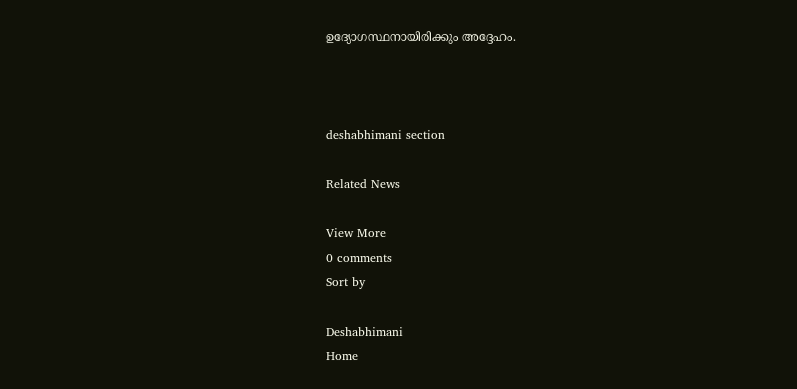ഉദ്യോഗസ്ഥനായിരിക്കും അദ്ദേഹം.



deshabhimani section

Related News

View More
0 comments
Sort by

Deshabhimani
Home